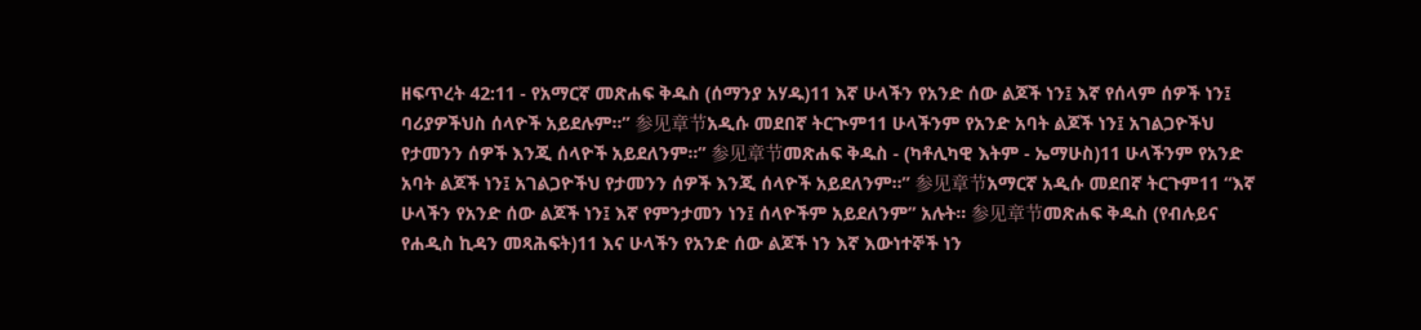ዘፍጥረት 42:11 - የአማርኛ መጽሐፍ ቅዱስ (ሰማንያ አሃዱ)11 እኛ ሁላችን የአንድ ሰው ልጆች ነን፤ እኛ የሰላም ሰዎች ነን፤ ባሪያዎችህስ ሰላዮች አይደሉም።” 参见章节አዲሱ መደበኛ ትርጒም11 ሁላችንም የአንድ አባት ልጆች ነን፤ አገልጋዮችህ የታመንን ሰዎች እንጂ ሰላዮች አይደለንም።” 参见章节መጽሐፍ ቅዱስ - (ካቶሊካዊ እትም - ኤማሁስ)11 ሁላችንም የአንድ አባት ልጆች ነን፤ አገልጋዮችህ የታመንን ሰዎች እንጂ ሰላዮች አይደለንም።” 参见章节አማርኛ አዲሱ መደበኛ ትርጉም11 “እኛ ሁላችን የአንድ ሰው ልጆች ነን፤ እኛ የምንታመን ነን፤ ሰላዮችም አይደለንም” አሉት። 参见章节መጽሐፍ ቅዱስ (የብሉይና የሐዲስ ኪዳን መጻሕፍት)11 እና ሁላችን የአንድ ሰው ልጆች ነን እኛ እውነተኞች ነን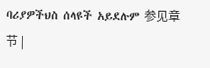ባሪያዎችህስ ሰላዩች አይደሉም 参见章节 |